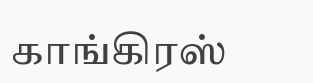காங்கிரஸ்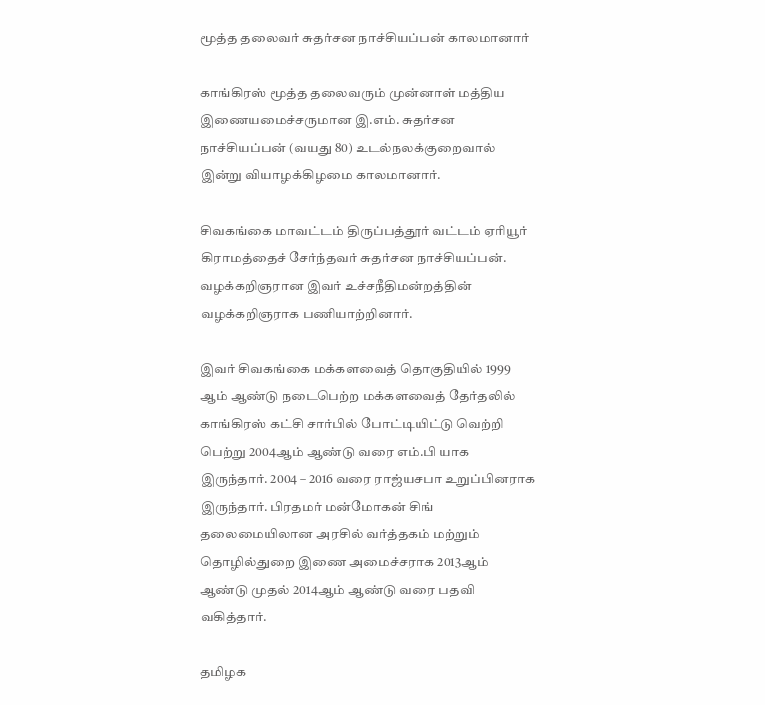மூத்த தலைவர் சுதர்சன நாச்சியப்பன் காலமானார்

காங்கிரஸ் மூத்த தலைவரும் முன்னாள் மத்திய இணையமைச்சருமான இ.எம். சுதர்சன நாச்சியப்பன் (வயது 80) உடல்நலக்குறைவால் இன்று வியாழக்கிழமை காலமானார்.

சிவகங்கை மாவட்டம் திருப்பத்தூர் வட்டம் ஏரியூர் கிராமத்தைச் சேர்ந்தவர் சுதர்சன நாச்சியப்பன். வழக்கறிஞரான இவர் உச்சநீதிமன்றத்தின் வழக்கறிஞராக பணியாற்றினார்.

இவர் சிவகங்கை மக்களவைத் தொகுதியில் 1999 ஆம் ஆண்டு நடைபெற்ற மக்களவைத் தேர்தலில் காங்கிரஸ் கட்சி சார்பில் போட்டியிட்டு வெற்றி பெற்று 2004ஆம் ஆண்டு வரை எம்.பி யாக இருந்தார். 2004 – 2016 வரை ராஜ்யசபா உறுப்பினராக இருந்தார். பிரதமர் மன்மோகன் சிங் தலைமையிலான அரசில் வர்த்தகம் மற்றும் தொழில்துறை இணை அமைச்சராக 2013ஆம் ஆண்டு முதல் 2014ஆம் ஆண்டு வரை பதவி வகித்தார்.

தமிழக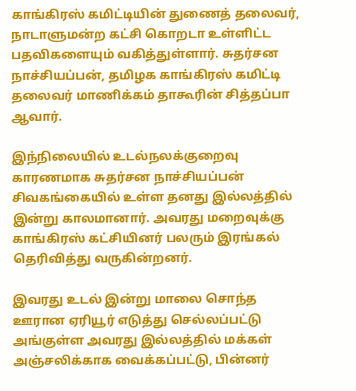காங்கிரஸ் கமிட்டியின் துணைத் தலைவர், நாடாளுமன்ற கட்சி கொறடா உள்ளிட்ட பதவிகளையும் வகித்துள்ளார். சுதர்சன நாச்சியப்பன், தமிழக காங்கிரஸ் கமிட்டி தலைவர் மாணிக்கம் தாகூரின் சித்தப்பா ஆவார்.

இந்நிலையில் உடல்நலக்குறைவு காரணமாக சுதர்சன நாச்சியப்பன் சிவகங்கையில் உள்ள தனது இல்லத்தில் இன்று காலமானார். அவரது மறைவுக்கு காங்கிரஸ் கட்சியினர் பலரும் இரங்கல் தெரிவித்து வருகின்றனர்.

இவரது உடல் இன்று மாலை சொந்த ஊரான ஏரியூர் எடுத்து செல்லப்பட்டு அங்குள்ள அவரது இல்லத்தில் மக்கள் அஞ்சலிக்காக வைக்கப்பட்டு, பின்னர்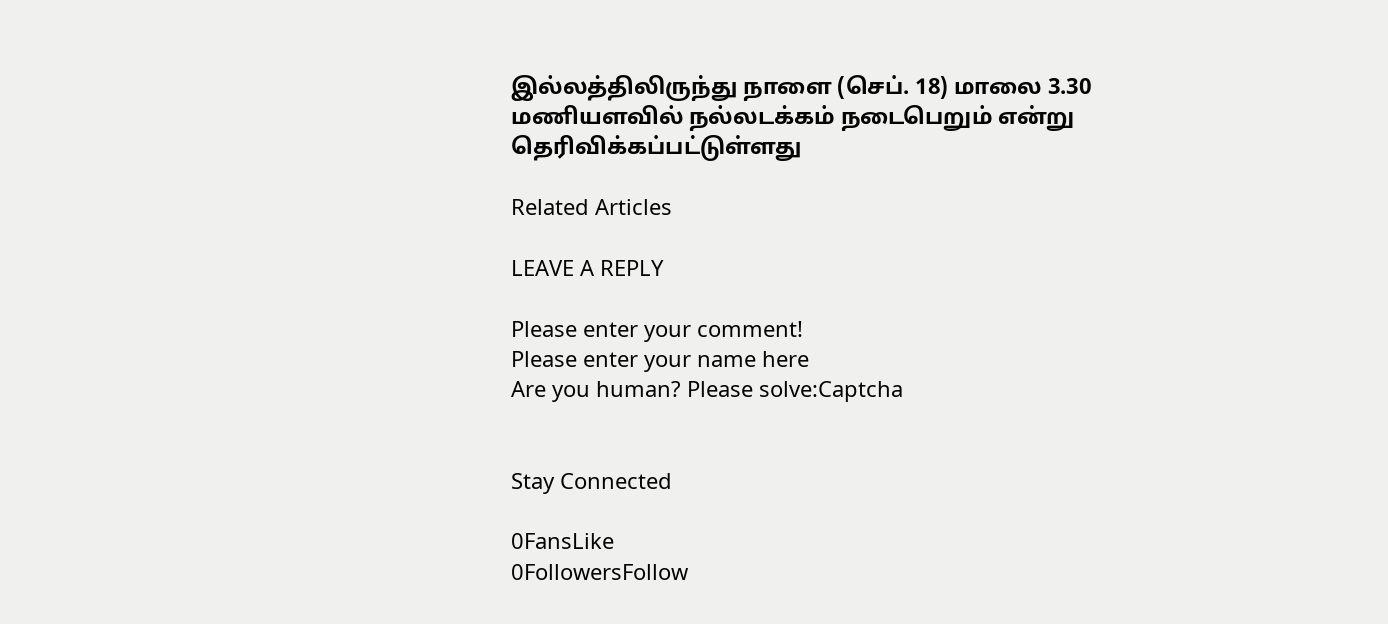இல்லத்திலிருந்து நாளை (செப். 18) மாலை 3.30 மணியளவில் நல்லடக்கம் நடைபெறும் என்று தெரிவிக்கப்பட்டுள்ளது

Related Articles

LEAVE A REPLY

Please enter your comment!
Please enter your name here
Are you human? Please solve:Captcha


Stay Connected

0FansLike
0FollowersFollow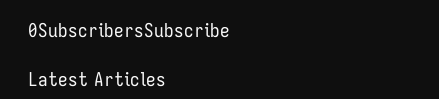0SubscribersSubscribe

Latest Articles